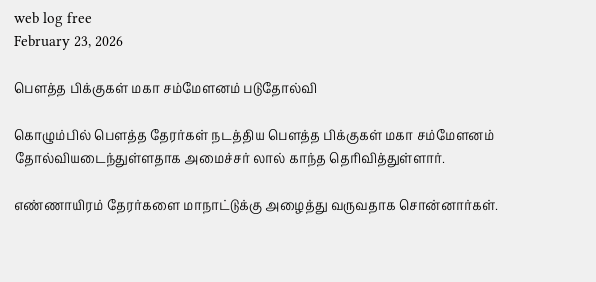web log free
February 23, 2026

பௌத்த பிக்குகள் மகா சம்மேளனம் படுதோல்வி

கொழும்பில் பௌத்த தேரர்கள் நடத்திய பௌத்த பிக்குகள் மகா சம்மேளனம் தோல்வியடைந்துள்ளதாக அமைச்சர் லால் காந்த தெரிவித்துள்ளார்.

எண்ணாயிரம் தேரர்களை மாநாட்டுக்கு அழைத்து வருவதாக சொன்னார்கள்.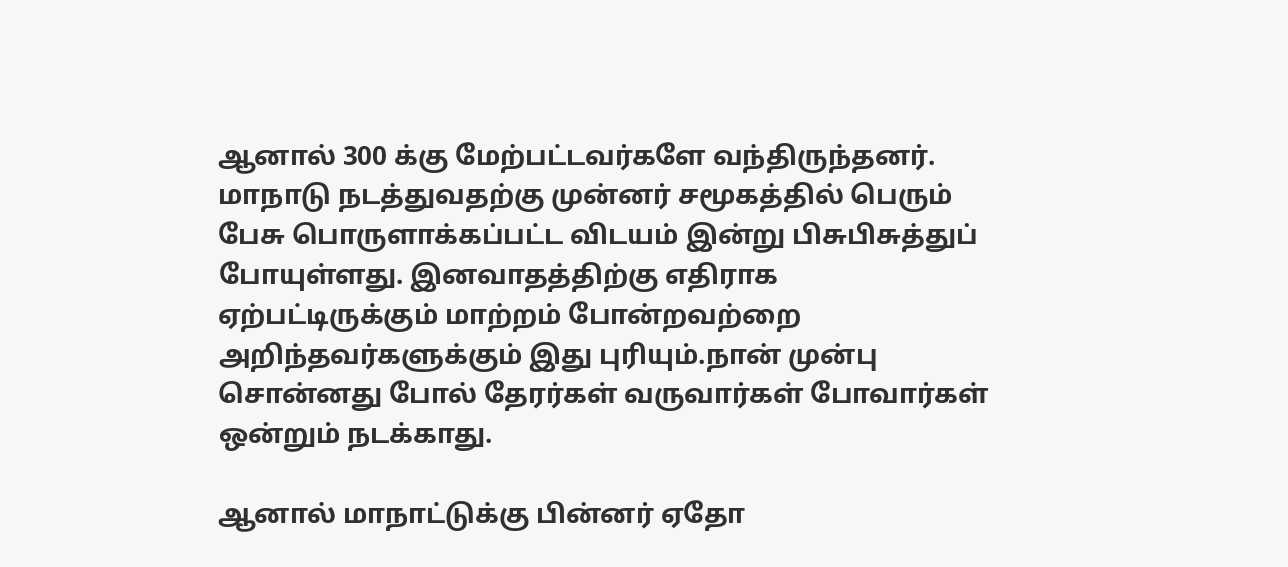ஆனால் 300 க்கு மேற்பட்டவர்களே வந்திருந்தனர். மாநாடு நடத்துவதற்கு முன்னர் சமூகத்தில் பெரும் பேசு பொருளாக்கப்பட்ட விடயம் இன்று பிசுபிசுத்துப் போயுள்ளது. இனவாதத்திற்கு எதிராக ஏற்பட்டிருக்கும் மாற்றம் போன்றவற்றை அறிந்தவர்களுக்கும் இது புரியும்.நான் முன்பு சொன்னது போல் தேரர்கள் வருவார்கள் போவார்கள் ஒன்றும் நடக்காது.

ஆனால் மாநாட்டுக்கு பின்னர் ஏதோ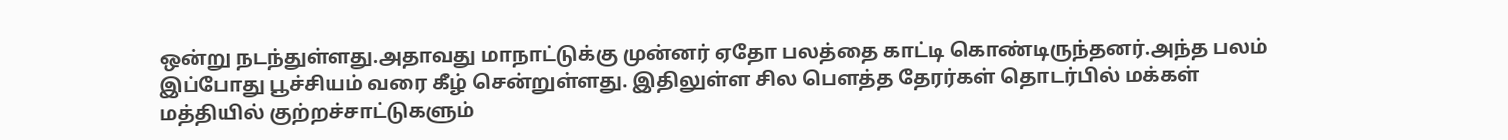ஒன்று நடந்துள்ளது.அதாவது மாநாட்டுக்கு முன்னர் ஏதோ பலத்தை காட்டி கொண்டிருந்தனர்.அந்த பலம் இப்போது பூச்சியம் வரை கீழ் சென்றுள்ளது. இதிலுள்ள சில பௌத்த தேரர்கள் தொடர்பில் மக்கள் மத்தியில் குற்றச்சாட்டுகளும்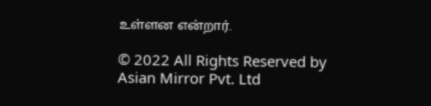உள்ளன என்றார்.

© 2022 All Rights Reserved by Asian Mirror Pvt. Ltd